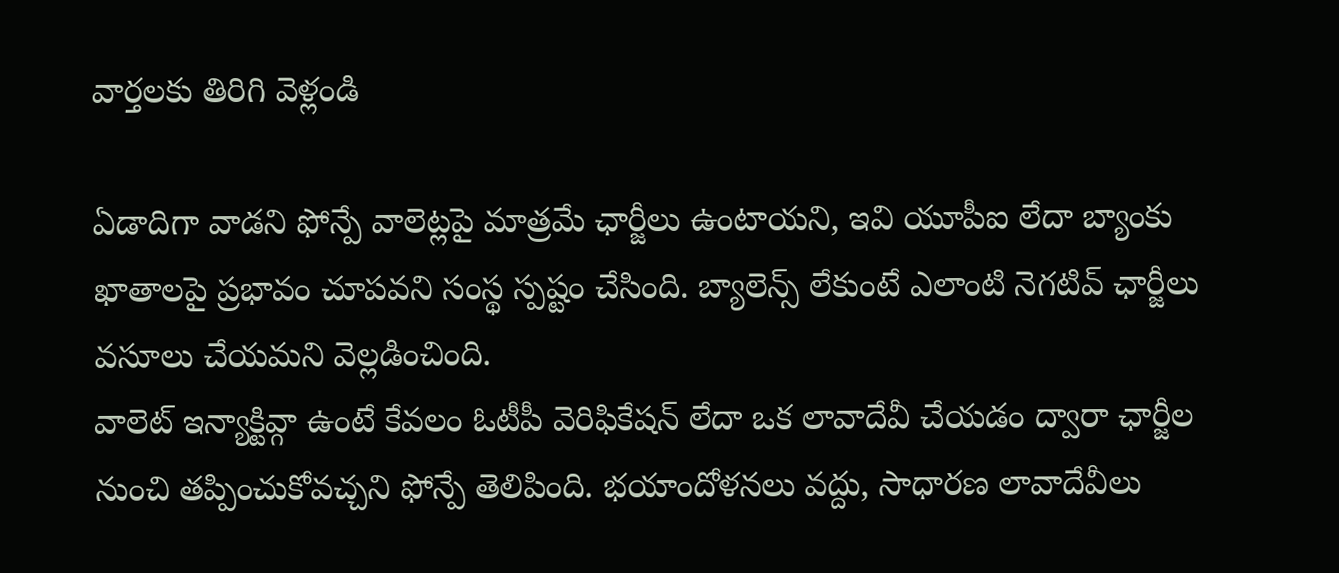వార్తలకు తిరిగి వెళ్లండి

ఏడాదిగా వాడని ఫోన్పే వాలెట్లపై మాత్రమే ఛార్జీలు ఉంటాయని, ఇవి యూపీఐ లేదా బ్యాంకు ఖాతాలపై ప్రభావం చూపవని సంస్థ స్పష్టం చేసింది. బ్యాలెన్స్ లేకుంటే ఎలాంటి నెగటివ్ ఛార్జీలు వసూలు చేయమని వెల్లడించింది.
వాలెట్ ఇన్యాక్టివ్గా ఉంటే కేవలం ఓటీపీ వెరిఫికేషన్ లేదా ఒక లావాదేవీ చేయడం ద్వారా ఛార్జీల నుంచి తప్పించుకోవచ్చని ఫోన్పే తెలిపింది. భయాందోళనలు వద్దు, సాధారణ లావాదేవీలు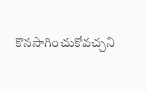కొనసాగించుకోవచ్చని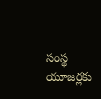సంస్థ యూజర్లకు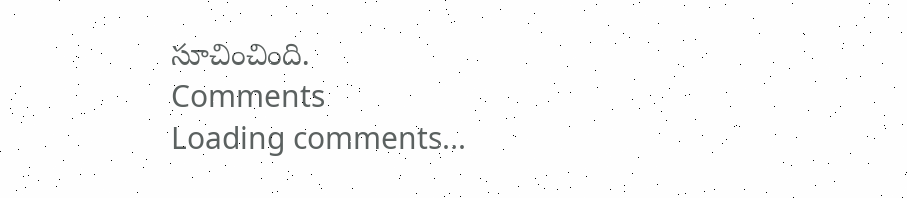సూచించింది.
Comments
Loading comments...